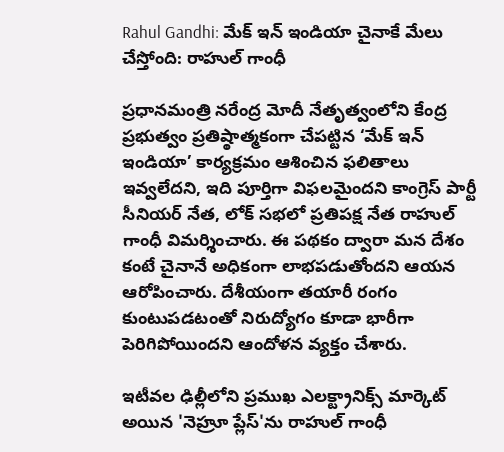Rahul Gandhi: మేక్ ఇన్ ఇండియా చైనాకే మేలు చేస్తోంది: రాహుల్ గాంధీ

ప్రధానమంత్రి నరేంద్ర మోదీ నేతృత్వంలోని కేంద్ర ప్రభుత్వం ప్రతిష్ఠాత్మకంగా చేపట్టిన ‘మేక్ ఇన్ ఇండియా’ కార్యక్రమం ఆశించిన ఫలితాలు ఇవ్వలేదని, ఇది పూర్తిగా విఫలమైందని కాంగ్రెస్ పార్టీ సీనియర్ నేత, లోక్ సభలో ప్రతిపక్ష నేత రాహుల్ గాంధీ విమర్శించారు. ఈ పథకం ద్వారా మన దేశం కంటే చైనానే అధికంగా లాభపడుతోందని ఆయన ఆరోపించారు. దేశీయంగా తయారీ రంగం కుంటుపడటంతో నిరుద్యోగం కూడా భారీగా పెరిగిపోయిందని ఆందోళన వ్యక్తం చేశారు.

ఇటీవల ఢిల్లీలోని ప్రముఖ ఎలక్ట్రానిక్స్ మార్కెట్ అయిన 'నెహ్రూ ప్లేస్'ను రాహుల్ గాంధీ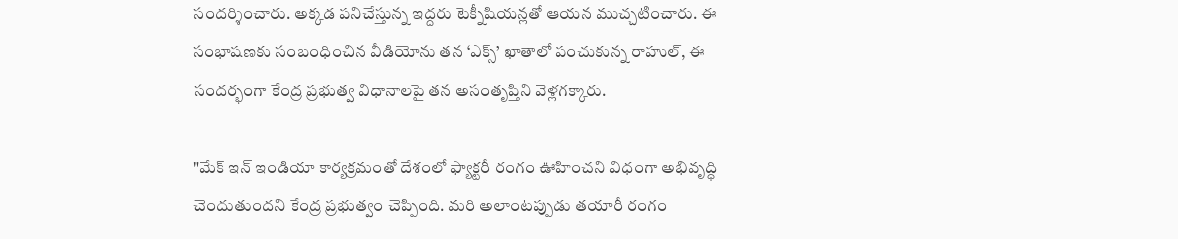సందర్శించారు. అక్కడ పనిచేస్తున్న ఇద్దరు టెక్నీషియన్లతో ఆయన ముచ్చటించారు. ఈ సంభాషణకు సంబంధించిన వీడియోను తన ‘ఎక్స్’ ఖాతాలో పంచుకున్న రాహుల్, ఈ సందర్భంగా కేంద్ర ప్రభుత్వ విధానాలపై తన అసంతృప్తిని వెళ్లగక్కారు.

"మేక్ ఇన్ ఇండియా కార్యక్రమంతో దేశంలో ఫ్యాక్టరీ రంగం ఊహించని విధంగా అభివృద్ధి చెందుతుందని కేంద్ర ప్రభుత్వం చెప్పింది. మరి అలాంటప్పుడు తయారీ రంగం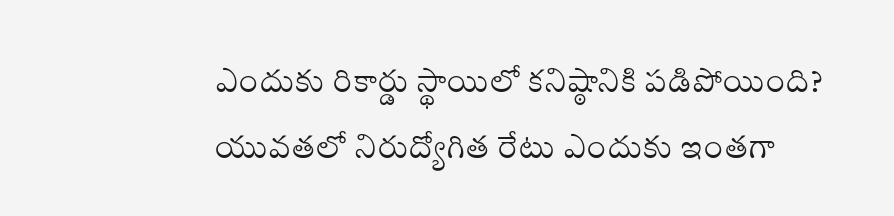ఎందుకు రికార్డు స్థాయిలో కనిష్ఠానికి పడిపోయింది? యువతలో నిరుద్యోగిత రేటు ఎందుకు ఇంతగా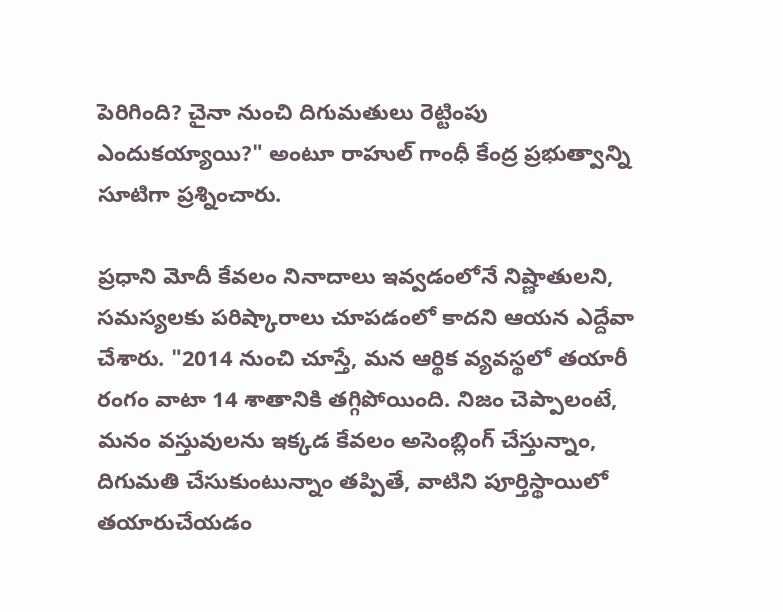పెరిగింది? చైనా నుంచి దిగుమతులు రెట్టింపు ఎందుకయ్యాయి?" అంటూ రాహుల్ గాంధీ కేంద్ర ప్రభుత్వాన్ని సూటిగా ప్రశ్నించారు.

ప్రధాని మోదీ కేవలం నినాదాలు ఇవ్వడంలోనే నిష్ణాతులని, సమస్యలకు పరిష్కారాలు చూపడంలో కాదని ఆయన ఎద్దేవా చేశారు. "2014 నుంచి చూస్తే, మన ఆర్థిక వ్యవస్థలో తయారీ రంగం వాటా 14 శాతానికి తగ్గిపోయింది. నిజం చెప్పాలంటే, మనం వస్తువులను ఇక్కడ కేవలం అసెంబ్లింగ్ చేస్తున్నాం, దిగుమతి చేసుకుంటున్నాం తప్పితే, వాటిని పూర్తిస్థాయిలో తయారుచేయడం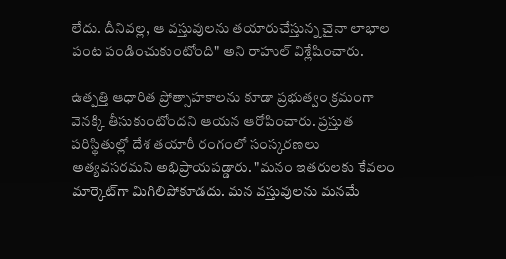లేదు. దీనివల్ల, ఆ వస్తువులను తయారుచేస్తున్న చైనా లాభాల పంట పండించుకుంటోంది" అని రాహుల్ విశ్లేషించారు.

ఉత్పత్తి ఆధారిత ప్రోత్సాహకాలను కూడా ప్రభుత్వం క్రమంగా వెనక్కి తీసుకుంటోందని ఆయన ఆరోపించారు. ప్రస్తుత పరిస్థితుల్లో దేశ తయారీ రంగంలో సంస్కరణలు అత్యవసరమని అభిప్రాయపడ్డారు. "మనం ఇతరులకు కేవలం మార్కెట్‌గా మిగిలిపోకూడదు. మన వస్తువులను మనమే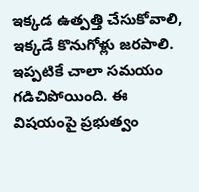ఇక్కడ ఉత్పత్తి చేసుకోవాలి, ఇక్కడే కొనుగోళ్లు జరపాలి. ఇప్పటికే చాలా సమయం గడిచిపోయింది. ఈ విషయంపై ప్రభుత్వం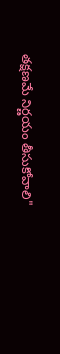తక్షణమే నిర్ణయం తీసుకోవాలి"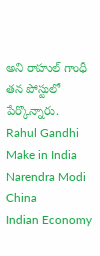అని రాహుల్ గాంధీ తన పోస్టులో పేర్కొన్నారు.
Rahul Gandhi
Make in India
Narendra Modi
China
Indian Economy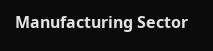Manufacturing Sector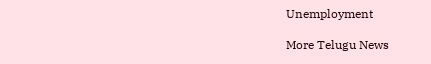Unemployment

More Telugu News